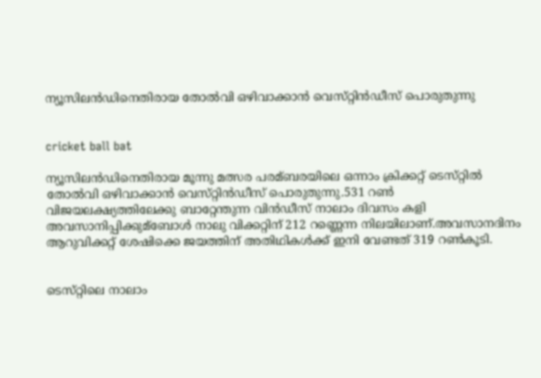ന്യൂസിലന്‍ഡിനെതിരായ തോല്‍വി ഒഴിവാക്കാന്‍ വെസ്‌റ്റിന്‍ഡീസ്‌ പൊരുതുന്നു


cricket ball bat

ന്യൂസിലന്‍ഡിനെതിരായ മൂന്നു മത്സര പരമ്ബരയിലെ ഒന്നാം ക്രിക്കറ്റ്‌ ടെസ്‌റ്റില്‍ തോല്‍വി ഒഴിവാക്കാന്‍ വെസ്‌റ്റിന്‍ഡീസ്‌ പൊരുതുന്നു.531 റണ്‍ വിജയലക്ഷ്യത്തിലേക്കു ബാറ്റേന്തുന്ന വിന്‍ഡീസ്‌ നാലാം ദിവസം കളി അവസാനിപ്പിക്കുമ്ബോള്‍ നാലു വിക്കറ്റിന്‌ 212 റണ്ണെന്ന നിലയിലാണ്‌.അവസാനദിനം ആറുവിക്കറ്റ്‌ ശേഷിക്കെ ജയത്തിന്‌ അതിഥികള്‍ക്ക്‌ ഇനി വേണ്ടത്‌ 319 റണ്‍കൂടി.


ടെസ്‌റ്റിലെ നാലാം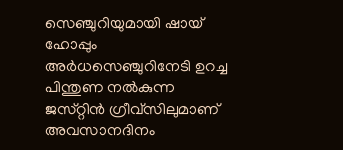സെഞ്ചുറിയുമായി ഷായ്‌ ഹോപ്പും അര്‍ധസെഞ്ചുറിനേടി ഉറച്ച പിന്തുണ നല്‍കുന്ന ജസ്‌റ്റിന്‍ ഗ്രീവ്‌സിലുമാണ്‌ അവസാനദിനം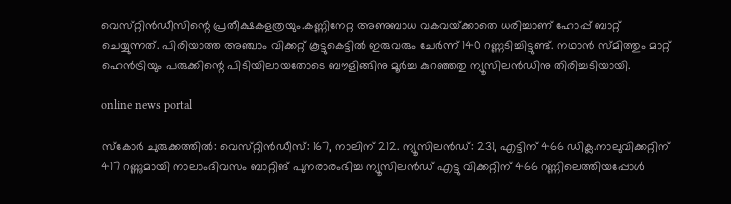വെസ്‌റ്റിന്‍ഡീസിന്റെ പ്രതീക്ഷകളത്രയും.കണ്ണിനേറ്റ അണുബാധ വകവയ്‌ക്കാതെ ധരിച്ചാണ്‌ ഹോപ്പ്‌ ബാറ്റ്‌ ചെയ്യുന്നത്‌. പിരിയാത്ത അഞ്ചാം വിക്കറ്റ്‌ കൂട്ടുകെട്ടില്‍ ഇരുവരും ചേര്‍ന്ന്‌ 140 റണ്ണടിച്ചിട്ടുണ്ട്‌. നഥാന്‍ സ്‌മിത്തും മാറ്റ്‌ ഹെന്‍ട്രിയും പരുക്കിന്റെ പിടിയിലായതോടെ ബൗളിങ്ങിനു മൂര്‍ച്ച കുറഞ്ഞതു ന്യൂസിലന്‍ഡിനു തിരിച്ചടിയായി.

online news portal

സ്‌കോര്‍ ചുരുക്കത്തില്‍: വെസ്‌റ്റിന്‍ഡീസ്‌: 167, നാലിന്‌ 212. ന്യൂസിലന്‍ഡ്‌: 231, എട്ടിന്‌ 466 ഡിക്ല.നാലുവിക്കറ്റിന്‌ 417 റണ്ണുമായി നാലാംദിവസം ബാറ്റിങ്‌ പുനരാരംഭിച്ച ന്യൂസിലന്‍ഡ്‌ എട്ടു വിക്കറ്റിന്‌ 466 റണ്ണിലെത്തിയപ്പോള്‍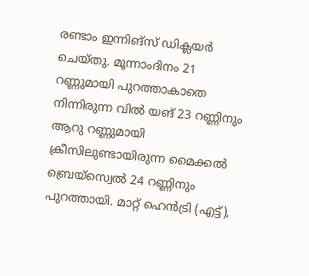രണ്ടാം ഇന്നിങ്‌സ് ഡിക്ലയര്‍ ചെയ്‌തു. മൂന്നാംദിനം 21 റണ്ണുമായി പുറത്താകാതെ നിന്നിരുന്ന വില്‍ യങ്‌ 23 റണ്ണിനും ആറു റണ്ണുമായി ക്രീസിലുണ്ടായിരുന്ന മൈക്കല്‍ ബ്രെയ്‌സ്വെല്‍ 24 റണ്ണിനും പുറത്തായി. മാറ്റ്‌ ഹെന്‍ട്രി (എട്ട്‌),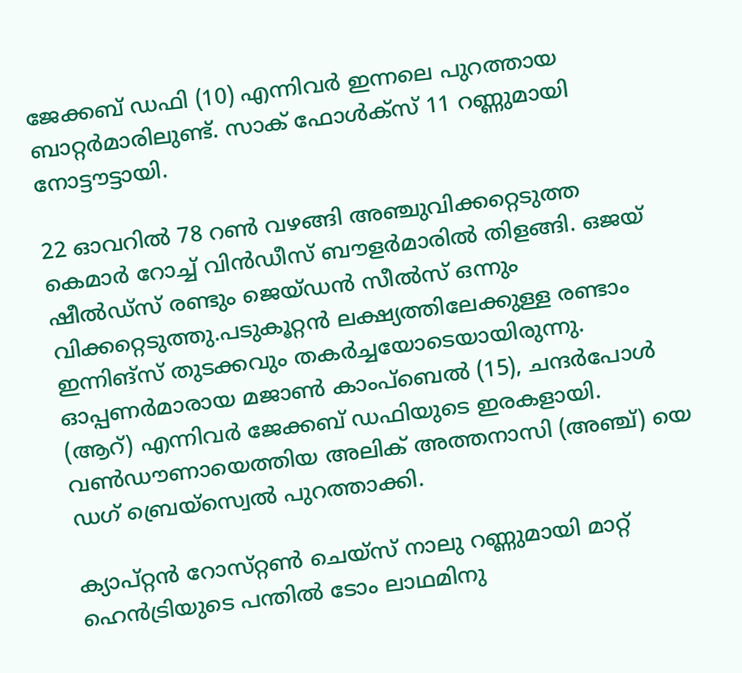ജേക്കബ്‌ ഡഫി (10) എന്നിവര്‍ ഇന്നലെ പുറത്തായ ബാറ്റര്‍മാരിലുണ്ട്‌. സാക്‌ ഫോള്‍ക്‌സ് 11 റണ്ണുമായി നോട്ടൗട്ടായി.

22 ഓവറില്‍ 78 റണ്‍ വഴങ്ങി അഞ്ചുവിക്കറ്റെടുത്ത കെമാര്‍ റോച്ച്‌ വിന്‍ഡീസ്‌ ബൗളര്‍മാരില്‍ തിളങ്ങി. ഒജയ്‌ ഷീല്‍ഡ്‌സ് രണ്ടും ജെയ്‌ഡന്‍ സീല്‍സ്‌ ഒന്നും വിക്കറ്റെടുത്തു.പടുകൂറ്റന്‍ ലക്ഷ്യത്തിലേക്കുള്ള രണ്ടാം ഇന്നിങ്‌സ് തുടക്കവും തകര്‍ച്ചയോടെയായിരുന്നു. ഓപ്പണര്‍മാരായ മജാണ്‍ കാംപ്‌ബെല്‍ (15), ചന്ദര്‍പോള്‍ (ആറ്‌) എന്നിവര്‍ ജേക്കബ്‌ ഡഫിയുടെ ഇരകളായി. വണ്‍ഡൗണായെത്തിയ അലിക്‌ അത്തനാസി (അഞ്ച്‌) യെ ഡഗ്‌ ബ്രെയ്‌സ്വെല്‍ പുറത്താക്കി.

ക്യാപ്‌റ്റന്‍ റോസ്‌റ്റണ്‍ ചെയ്‌സ് നാലു റണ്ണുമായി മാറ്റ്‌ ഹെന്‍ട്രിയുടെ പന്തില്‍ ടോം ലാഥമിനു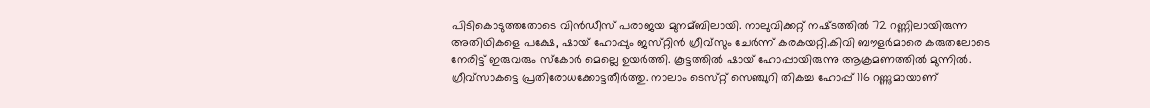പിടികൊടുത്തതോടെ വിന്‍ഡീസ്‌ പരാജയ മുനമ്ബിലായി. നാലുവിക്കറ്റ്‌ നഷ്‌ടത്തില്‍ 72 റണ്ണിലായിരുന്ന അതിഥികളെ പക്ഷേ, ഷായ്‌ ഹോപ്പും ജസ്‌റ്റിന്‍ ഗ്രീവ്‌സും ചേര്‍ന്ന്‌ കരകയറ്റി.കിവി ബൗളര്‍മാരെ കരുതലോടെ നേരിട്ട്‌ ഇരുവരും സ്‌കോര്‍ മെല്ലെ ഉയര്‍ത്തി. കൂട്ടത്തില്‍ ഷായ്‌ ഹോപ്പായിരുന്നു ആക്രമണത്തില്‍ മുന്നില്‍. ഗ്രീവ്‌സാകട്ടെ പ്രതിരോധക്കോട്ടതീര്‍ത്തു. നാലാം ടെസ്‌റ്റ് സെഞ്ചുറി തികച്ച ഹോപ്പ്‌ 116 റണ്ണുമായാണ്‌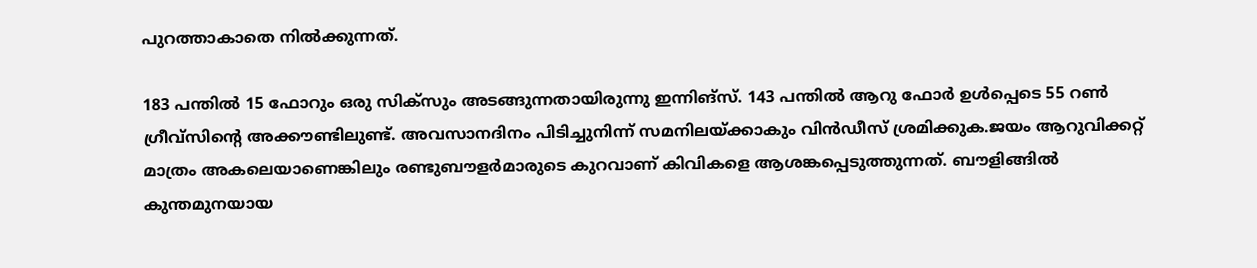പുറത്താകാതെ നില്‍ക്കുന്നത്‌.

183 പന്തില്‍ 15 ഫോറും ഒരു സിക്‌സും അടങ്ങുന്നതായിരുന്നു ഇന്നിങ്‌സ്. 143 പന്തില്‍ ആറു ഫോര്‍ ഉള്‍പ്പെടെ 55 റണ്‍ ഗ്രീവ്‌സിന്റെ അക്കൗണ്ടിലുണ്ട്‌. അവസാനദിനം പിടിച്ചുനിന്ന്‌ സമനിലയ്‌ക്കാകും വിന്‍ഡീസ്‌ ശ്രമിക്കുക.ജയം ആറുവിക്കറ്റ്‌ മാത്രം അകലെയാണെങ്കിലും രണ്ടുബൗളര്‍മാരുടെ കുറവാണ്‌ കിവികളെ ആശങ്കപ്പെടുത്തുന്നത്‌. ബൗളിങ്ങില്‍ കുന്തമുനയായ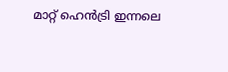മാറ്റ്‌ ഹെന്‍ട്രി ഇന്നലെ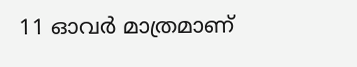11 ഓവര്‍ മാത്രമാണ്‌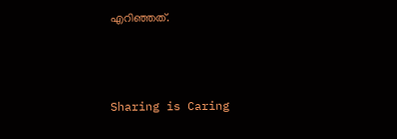എറിഞ്ഞത്‌.



Sharing is Caring